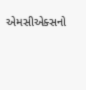એમસીએક્સનો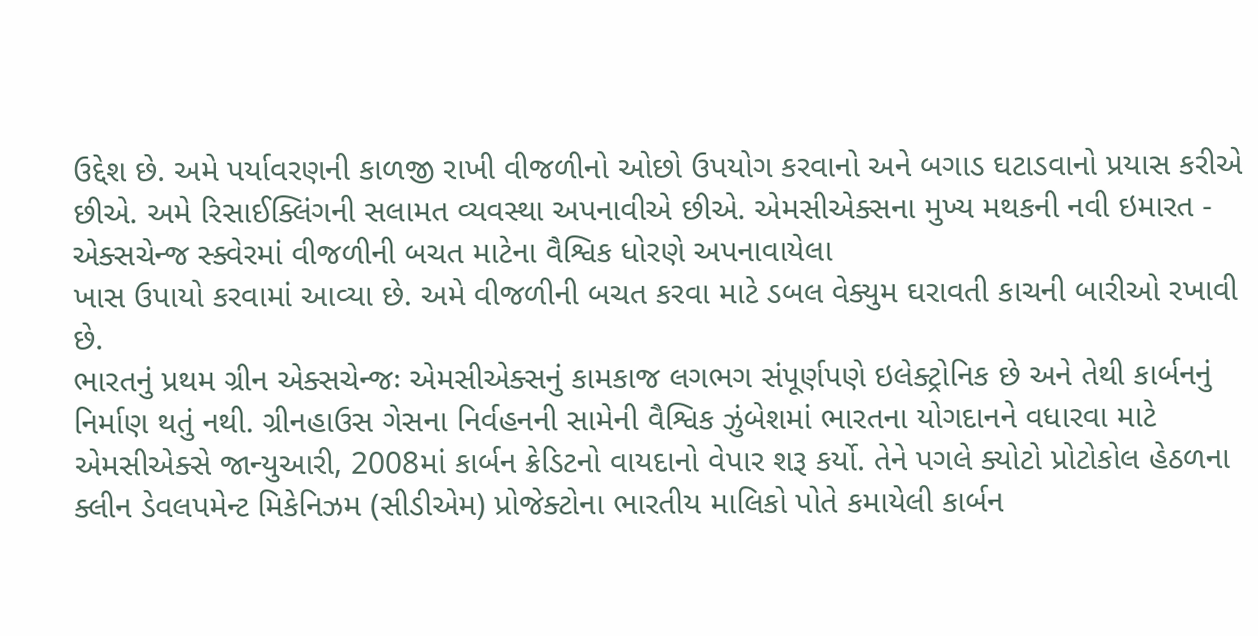ઉદ્દેશ છે. અમે પર્યાવરણની કાળજી રાખી વીજળીનો ઓછો ઉપયોગ કરવાનો અને બગાડ ઘટાડવાનો પ્રયાસ કરીએ છીએ. અમે રિસાઈક્લિંગની સલામત વ્યવસ્થા અપનાવીએ છીએ. એમસીએક્સના મુખ્ય મથકની નવી ઇમારત - એક્સચેન્જ સ્ક્વેરમાં વીજળીની બચત માટેના વૈશ્વિક ધોરણે અપનાવાયેલા
ખાસ ઉપાયો કરવામાં આવ્યા છે. અમે વીજળીની બચત કરવા માટે ડબલ વેક્યુમ ઘરાવતી કાચની બારીઓ રખાવી છે.
ભારતનું પ્રથમ ગ્રીન એક્સચેન્જઃ એમસીએક્સનું કામકાજ લગભગ સંપૂર્ણપણે ઇલેક્ટ્રોનિક છે અને તેથી કાર્બનનું નિર્માણ થતું નથી. ગ્રીનહાઉસ ગેસના નિર્વહનની સામેની વૈશ્વિક ઝુંબેશમાં ભારતના યોગદાનને વધારવા માટે એમસીએક્સે જાન્યુઆરી, 2008માં કાર્બન ક્રેડિટનો વાયદાનો વેપાર શરૂ કર્યો. તેને પગલે ક્યોટો પ્રોટોકોલ હેઠળના ક્લીન ડેવલપમેન્ટ મિકેનિઝમ (સીડીએમ) પ્રોજેક્ટોના ભારતીય માલિકો પોતે કમાયેલી કાર્બન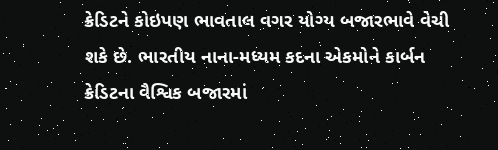ક્રેડિટને કોઇપણ ભાવતાલ વગર યોગ્ય બજારભાવે વેચી શકે છે. ભારતીય નાના-મધ્યમ કદના એકમોને કાર્બન ક્રેડિટના વૈશ્વિક બજારમાં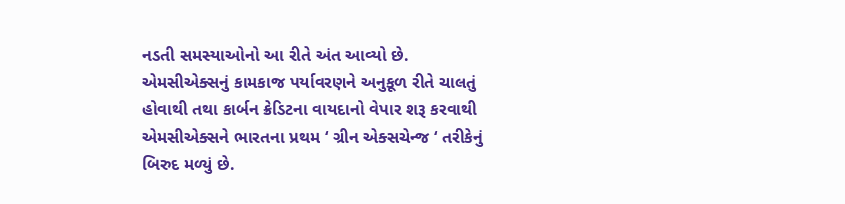નડતી સમસ્યાઓનો આ રીતે અંત આવ્યો છે.
એમસીએક્સનું કામકાજ પર્યાવરણને અનુકૂળ રીતે ચાલતું હોવાથી તથા કાર્બન ક્રેડિટના વાયદાનો વેપાર શરૂ કરવાથી એમસીએક્સને ભારતના પ્રથમ ‘ ગ્રીન એક્સચેન્જ ‘ તરીકેનું બિરુદ મળ્યું છે.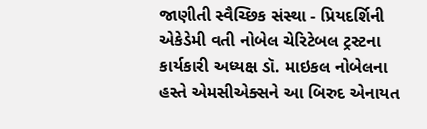જાણીતી સ્વૈચ્છિક સંસ્થા - પ્રિયદર્શિની એકેડેમી વતી નોબેલ ચેરિટેબલ ટ્રસ્ટના કાર્યકારી અધ્યક્ષ ડૉ. માઇકલ નોબેલના હસ્તે એમસીએક્સને આ બિરુદ એનાયત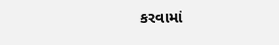કરવામાં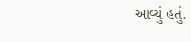આવ્યું હતું.